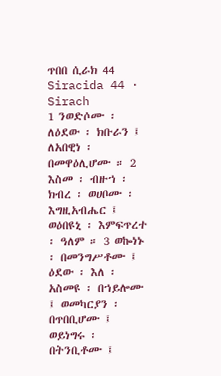ጥበበ ሲራክ 44
Siracida 44 · Sirach
1 ንወድሶሙ ፡ ለዕደው ፡ ክቡራን ፤ ለአበዊነ ፡ በመዋዕሊሆሙ ። 2 እስመ ፡ ብዙኀ ፡ ክብረ ፡ ወሀቦሙ ፡ እግዚአብሔር ፤ ወዕበዩኒ ፡ እምፍጥረተ ፡ ዓለም ። 3 ወኰነኑ ፡ በመንግሥቶሙ ፤ ዕደው ፡ እለ ፡ አስመዩ ፡ በኀይሎሙ ፤ ወመካርያን ፡ በጥበቢሆሙ ፤ ወይነግሩ ፡ በትንቢቶሙ ፤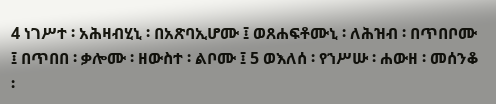4 ነገሥተ ፡ አሕዛብሂኒ ፡ በአጽባኢሆሙ ፤ ወጸሐፍቶሙኒ ፡ ለሕዝብ ፡ በጥበቦሙ ፤ በጥበበ ፡ ቃሎሙ ፡ ዘውስተ ፡ ልቦሙ ፤ 5 ወእለሰ ፡ የኀሥሡ ፡ ሐውዘ ፡ መሰንቆ ፡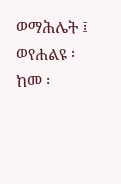ወማሕሌት ፤ ወየሐልዩ ፡ ከመ ፡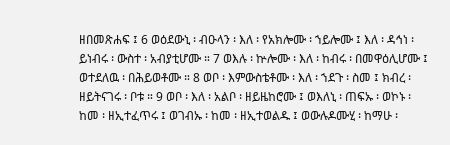ዘበመጽሐፍ ፤ 6 ወዕደውኒ ፡ ብዑላን ፡ እለ ፡ የአክሎሙ ፡ ኀይሎሙ ፤ እለ ፡ ዳኅነ ፡ ይነብሩ ፡ ውስተ ፡ አብያቲሆሙ ። 7 ወእሉ ፡ ኵሎሙ ፡ እለ ፡ ከብሩ ፡ በመዋዕሊሆሙ ፤ ወተደለዉ ፡ በሕይወቶሙ ። 8 ወቦ ፡ እምውስቴቶሙ ፡ እለ ፡ ኀደጉ ፡ ስመ ፤ ክብረ ፡ ዘይትናገሩ ፡ ቦቱ ። 9 ወቦ ፡ እለ ፡ አልቦ ፡ ዘይዜከሮሙ ፤ ወእለኒ ፡ ጠፍኡ ፡ ወኮኑ ፡ ከመ ፡ ዘኢተፈጥሩ ፤ ወገብኡ ፡ ከመ ፡ ዘኢተወልዱ ፤ ወውሉዶሙሂ ፡ ከማሁ ፡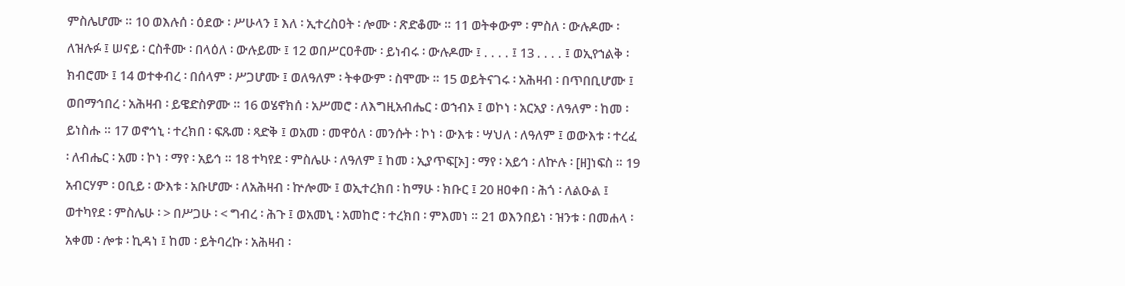ምስሌሆሙ ። 10 ወእሉሰ ፡ ዕደው ፡ ሥሁላን ፤ እለ ፡ ኢተረስዐት ፡ ሎሙ ፡ ጽድቆሙ ። 11 ወትቀውም ፡ ምስለ ፡ ውሉዶሙ ፡ ለዝሉፉ ፤ ሠናይ ፡ ርስቶሙ ፡ በላዕለ ፡ ውሉይሙ ፤ 12 ወበሥርዐቶሙ ፡ ይነብሩ ፡ ውሉዶሙ ፤ . . . . ፤ 13 . . . . ፤ ወኢየኀልቅ ፡ ክብሮሙ ፤ 14 ወተቀብረ ፡ በሰላም ፡ ሥጋሆሙ ፤ ወለዓለም ፡ ትቀውም ፡ ስሞሙ ። 15 ወይትናገሩ ፡ አሕዛብ ፡ በጥበቢሆሙ ፤ ወበማኅበረ ፡ አሕዛብ ፡ ይዌድስዎሙ ። 16 ወሄኖክሰ ፡ አሥመሮ ፡ ለእግዚአብሔር ፡ ወኀብኦ ፤ ወኮነ ፡ አርአያ ፡ ለዓለም ፡ ከመ ፡ ይነስሑ ። 17 ወኖኅኒ ፡ ተረክበ ፡ ፍጹመ ፡ ጻድቅ ፤ ወአመ ፡ መዋዕለ ፡ መንሱት ፡ ኮነ ፡ ውእቱ ፡ ሣህለ ፡ ለዓለም ፤ ወውእቱ ፡ ተረፈ ፡ ለብሔር ፡ አመ ፡ ኮነ ፡ ማየ ፡ አይኅ ። 18 ተካየደ ፡ ምስሌሁ ፡ ለዓለም ፤ ከመ ፡ ኢያጥፍ[ኦ] ፡ ማየ ፡ አይኅ ፡ ለኵሉ ፡ [ዘ]ነፍስ ። 19 አብርሃም ፡ ዐቢይ ፡ ውእቱ ፡ አቡሆሙ ፡ ለአሕዛብ ፡ ኵሎሙ ፤ ወኢተረክበ ፡ ከማሁ ፡ ክቡር ፤ 20 ዘዐቀበ ፡ ሕጎ ፡ ለልዑል ፤ ወተካየደ ፡ ምስሌሁ ፡ > በሥጋሁ ፡ < ግብረ ፡ ሕጉ ፤ ወአመኒ ፡ አመከሮ ፡ ተረክበ ፡ ምእመነ ። 21 ወእንበይነ ፡ ዝንቱ ፡ በመሐላ ፡ አቀመ ፡ ሎቱ ፡ ኪዳነ ፤ ከመ ፡ ይትባረኩ ፡ አሕዛብ ፡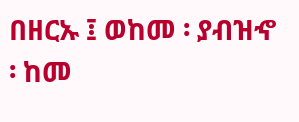በዘርኡ ፤ ወከመ ፡ ያብዝኆ ፡ ከመ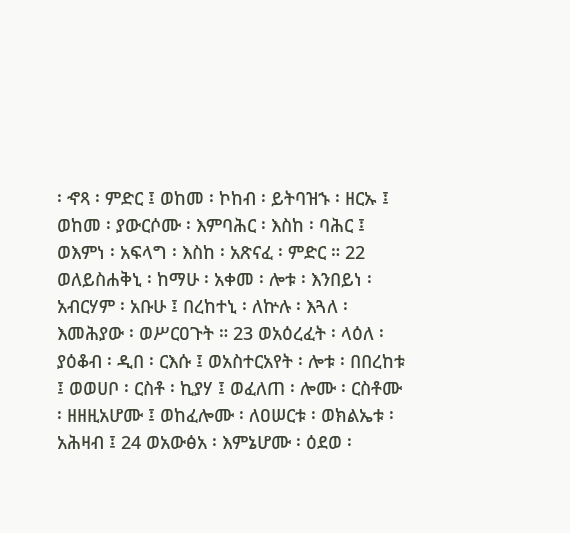፡ ኆጻ ፡ ምድር ፤ ወከመ ፡ ኮከብ ፡ ይትባዝኁ ፡ ዘርኡ ፤ ወከመ ፡ ያውርሶሙ ፡ እምባሕር ፡ እስከ ፡ ባሕር ፤ ወእምነ ፡ አፍላግ ፡ እስከ ፡ አጽናፈ ፡ ምድር ። 22 ወለይስሐቅኒ ፡ ከማሁ ፡ አቀመ ፡ ሎቱ ፡ እንበይነ ፡ አብርሃም ፡ አቡሁ ፤ በረከተኒ ፡ ለኵሉ ፡ እጓለ ፡ እመሕያው ፡ ወሥርዐጉት ። 23 ወአዕረፈት ፡ ላዕለ ፡ ያዕቆብ ፡ ዲበ ፡ ርእሱ ፤ ወአስተርአየት ፡ ሎቱ ፡ በበረከቱ ፤ ወወሀቦ ፡ ርስቶ ፡ ኪያሃ ፤ ወፈለጠ ፡ ሎሙ ፡ ርስቶሙ ፡ ዘዘዚአሆሙ ፤ ወከፈሎሙ ፡ ለዐሠርቱ ፡ ወክልኤቱ ፡ አሕዛብ ፤ 24 ወአውፅአ ፡ እምኔሆሙ ፡ ዕደወ ፡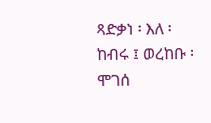ጻድቃነ ፡ እለ ፡ ከብሩ ፤ ወረከቡ ፡ ሞገሰ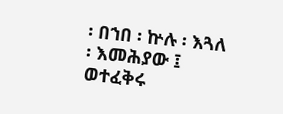፡ በኀበ ፡ ኵሉ ፡ እጓለ ፡ እመሕያው ፤ ወተፈቅሩ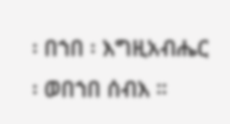፡ በኀበ ፡ እግዚአብሔር ፡ ወበኀበ ሰብእ ።